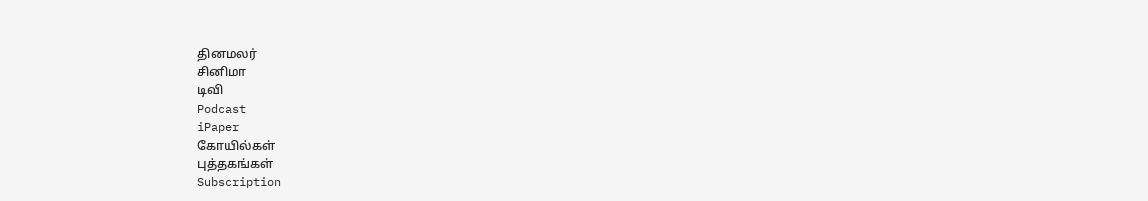தினமலர்
சினிமா
டிவி
Podcast
iPaper
கோயில்கள்
புத்தகங்கள்
Subscription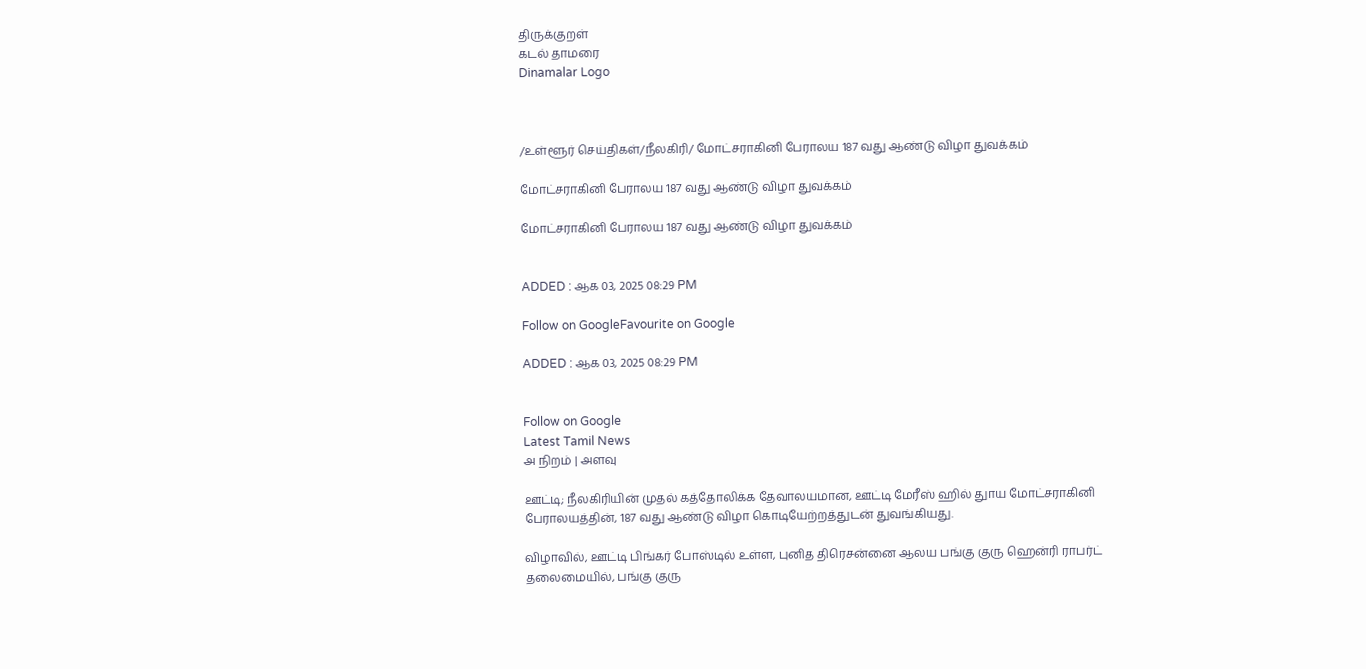திருக்குறள்
கடல் தாமரை
Dinamalar Logo



/உள்ளூர் செய்திகள்/நீலகிரி/ மோட்சராகினி பேராலய 187 வது ஆண்டு விழா துவக்கம்

மோட்சராகினி பேராலய 187 வது ஆண்டு விழா துவக்கம்

மோட்சராகினி பேராலய 187 வது ஆண்டு விழா துவக்கம்


ADDED : ஆக 03, 2025 08:29 PM

Follow on GoogleFavourite on Google

ADDED : ஆக 03, 2025 08:29 PM


Follow on Google
Latest Tamil News
அ நிறம் | அளவு

ஊட்டி; நீலகிரியின் முதல் கத்தோலிக்க தேவாலயமான, ஊட்டி மேரீஸ் ஹில் துாய மோட்சராகினி பேராலயத்தின், 187 வது ஆண்டு விழா கொடியேற்றத்துடன் துவங்கியது.

விழாவில், ஊட்டி பிங்கர் போஸ்டில் உள்ள, புனித திரெசன்னை ஆலய பங்கு குரு ஹென்ரி ராபர்ட் தலைமையில், பங்கு குரு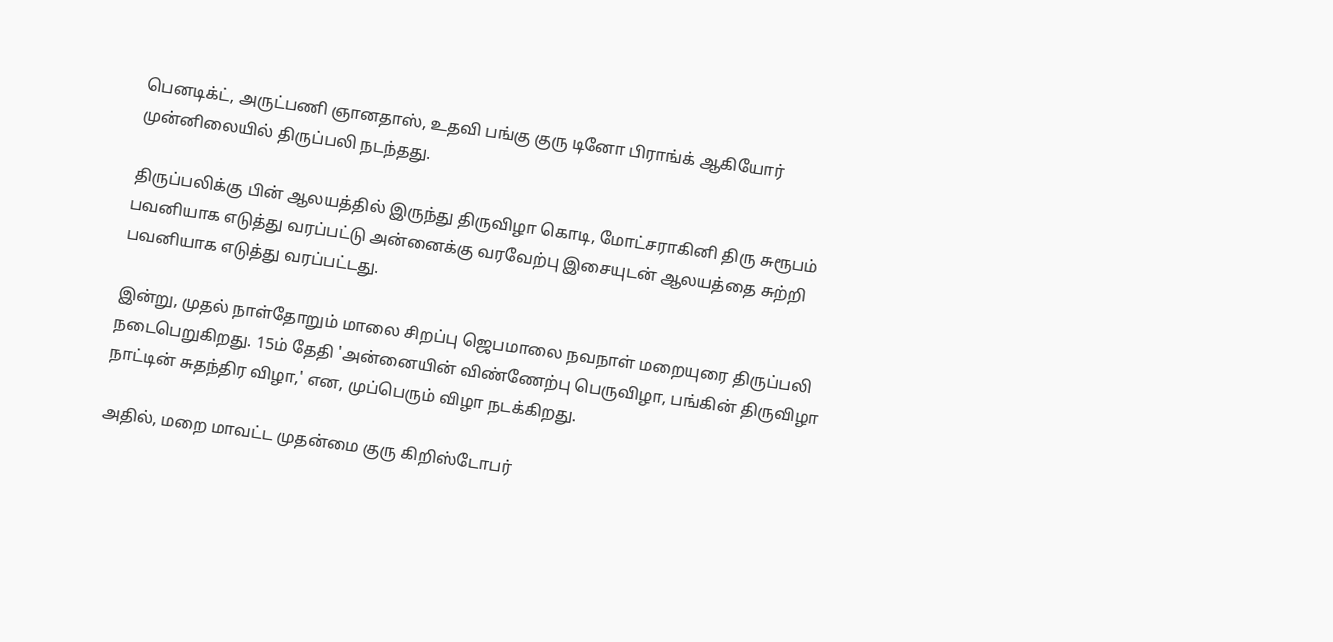பெனடிக்ட், அருட்பணி ஞானதாஸ், உதவி பங்கு குரு டினோ பிராங்க் ஆகியோர் முன்னிலையில் திருப்பலி நடந்தது.

திருப்பலிக்கு பின் ஆலயத்தில் இருந்து திருவிழா கொடி, மோட்சராகினி திரு சுரூபம் பவனியாக எடுத்து வரப்பட்டு அன்னைக்கு வரவேற்பு இசையுடன் ஆலயத்தை சுற்றி பவனியாக எடுத்து வரப்பட்டது.

இன்று, முதல் நாள்தோறும் மாலை சிறப்பு ஜெபமாலை நவநாள் மறையுரை திருப்பலி நடைபெறுகிறது. 15ம் தேதி 'அன்னையின் விண்ணேற்பு பெருவிழா, பங்கின் திருவிழா நாட்டின் சுதந்திர விழா,' என, முப்பெரும் விழா நடக்கிறது.

அதில், மறை மாவட்ட முதன்மை குரு கிறிஸ்டோபர்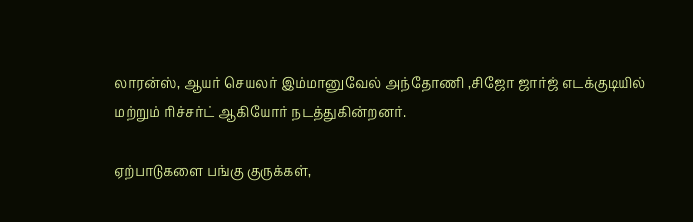லாரன்ஸ், ஆயர் செயலர் இம்மானுவேல் அந்தோணி ,சிஜோ ஜார்ஜ் எடக்குடியில் மற்றும் ரிச்சர்ட் ஆகியோர் நடத்துகின்றனர்.

ஏற்பாடுகளை பங்கு குருக்கள்,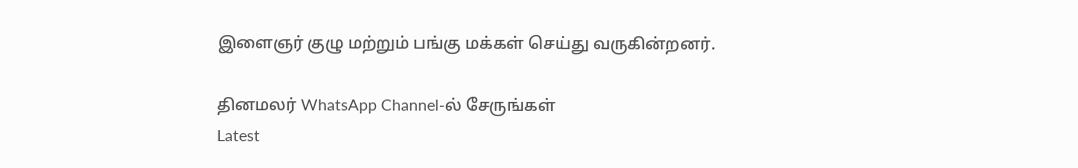இளைஞர் குழு மற்றும் பங்கு மக்கள் செய்து வருகின்றனர்.

தினமலர் WhatsApp Channel-ல் சேருங்கள்
Latest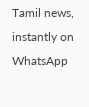Tamil news, instantly on WhatsApp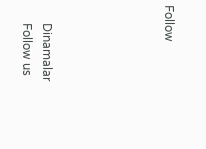Follow





      Dinamalar
      Follow us